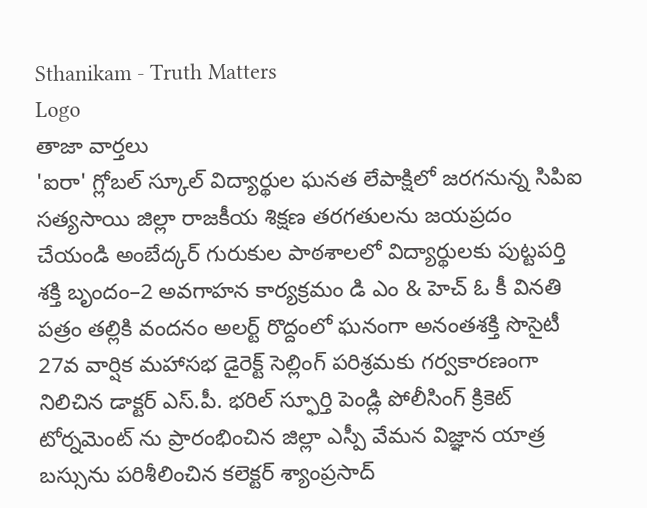Sthanikam - Truth Matters
Logo
తాజా వార్తలు
'ఐరా' గ్లోబల్ స్కూల్ విద్యార్థుల ఘనత లేపాక్షిలో జరగనున్న సిపిఐ సత్యసాయి జిల్లా రాజకీయ శిక్షణ తరగతులను జయప్రదం చేయండి అంబేద్కర్ గురుకుల పాఠశాలలో విద్యార్థులకు పుట్టపర్తి శక్తి బృందం–2 అవగాహన కార్యక్రమం డి ఎం & హెచ్ ఓ కీ వినతి పత్రం తల్లికి వందనం అలర్ట్ రొద్దంలో ఘనంగా అనంతశక్తి సొసైటీ 27వ వార్షిక మహాసభ డైరెక్ట్ సెల్లింగ్ పరిశ్రమకు గర్వకారణంగా నిలిచిన డాక్టర్ ఎస్.పీ. భరిల్ స్ఫూర్తి పెండ్లి పోలీసింగ్ క్రికెట్ టోర్నమెంట్ ను ప్రారంభించిన జిల్లా ఎస్పీ వేమన విజ్ఞాన యాత్ర బస్సును పరిశీలించిన కలెక్టర్ శ్యాంప్రసాద్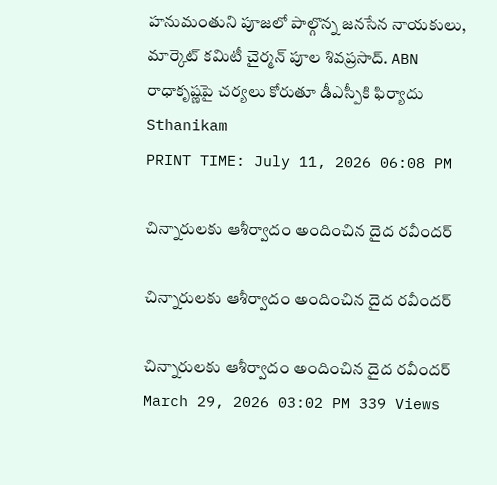హనుమంతుని పూజలో పాల్గొన్న జనసేన నాయకులు, మార్కెట్ కమిటీ చైర్మన్ పూల శివప్రసాద్. ABN రాధాకృష్ణపై చర్యలు కోరుతూ డీఎస్పీకి ఫిర్యాదు
Sthanikam
PRINT TIME: July 11, 2026 06:08 PM

చిన్నారులకు ఆశీర్వాదం అందించిన దైద రవీందర్

చిన్నారులకు ఆశీర్వాదం అందించిన దైద రవీందర్

చిన్నారులకు ఆశీర్వాదం అందించిన దైద రవీందర్
March 29, 2026 03:02 PM 339 Views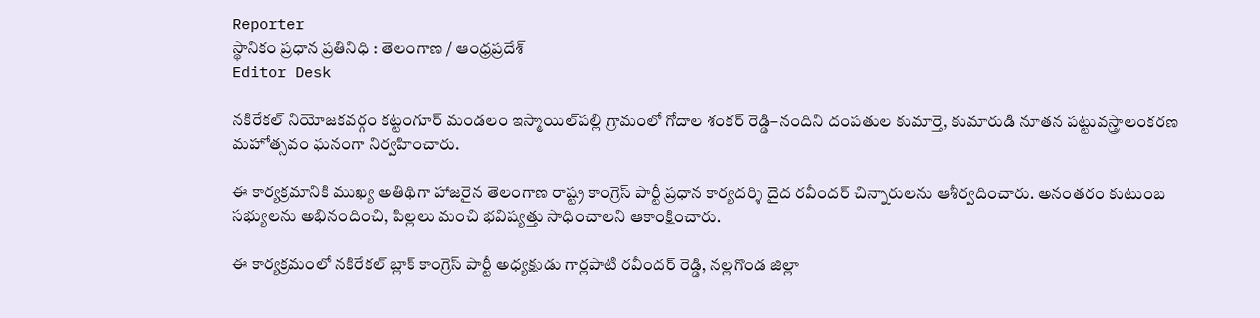Reporter
స్థానికం ప్రధాన ప్రతినిధి : తెలంగాణ / ఆంధ్రప్రదేశ్
Editor Desk

నకిరేకల్ నియోజకవర్గం కట్టంగూర్ మండలం ఇస్మాయిల్‌పల్లి గ్రామంలో గోదాల శంకర్ రెడ్డి–నందిని దంపతుల కుమార్తె, కుమారుడి నూతన పట్టువస్త్రాలంకరణ మహోత్సవం ఘనంగా నిర్వహించారు.

ఈ కార్యక్రమానికి ముఖ్య అతిథిగా హాజరైన తెలంగాణ రాష్ట్ర కాంగ్రెస్ పార్టీ ప్రధాన కార్యదర్శి దైద రవీందర్ చిన్నారులను ఆశీర్వదించారు. అనంతరం కుటుంబ సభ్యులను అభినందించి, పిల్లలు మంచి భవిష్యత్తు సాధించాలని ఆకాంక్షించారు.

ఈ కార్యక్రమంలో నకిరేకల్ బ్లాక్ కాంగ్రెస్ పార్టీ అధ్యక్షుడు గార్లపాటి రవీందర్ రెడ్డి, నల్లగొండ జిల్లా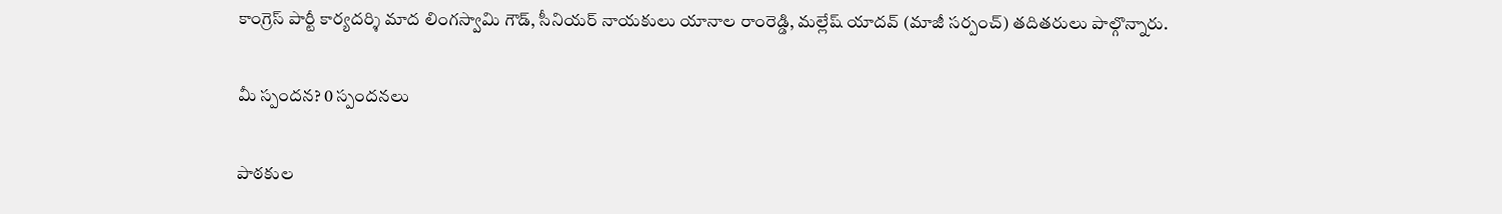కాంగ్రెస్ పార్టీ కార్యదర్శి మాద లింగస్వామి గౌడ్, సీనియర్ నాయకులు యానాల రాంరెడ్డి, మల్లేష్ యాదవ్ (మాజీ సర్పంచ్) తదితరులు పాల్గొన్నారు.

మీ స్పందన? 0 స్పందనలు

పాఠకుల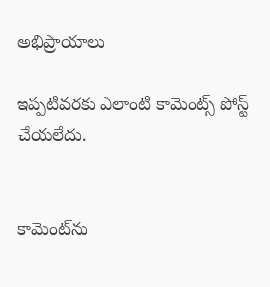అభిప్రాయాలు

ఇప్పటివరకు ఎలాంటి కామెంట్స్ పోస్ట్ చేయలేదు.


కామెంట్‌ను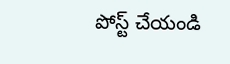పోస్ట్ చేయండి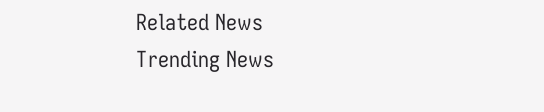Related News
Trending News